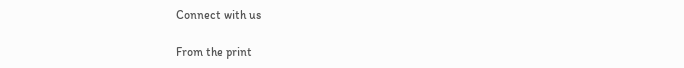Connect with us

From the print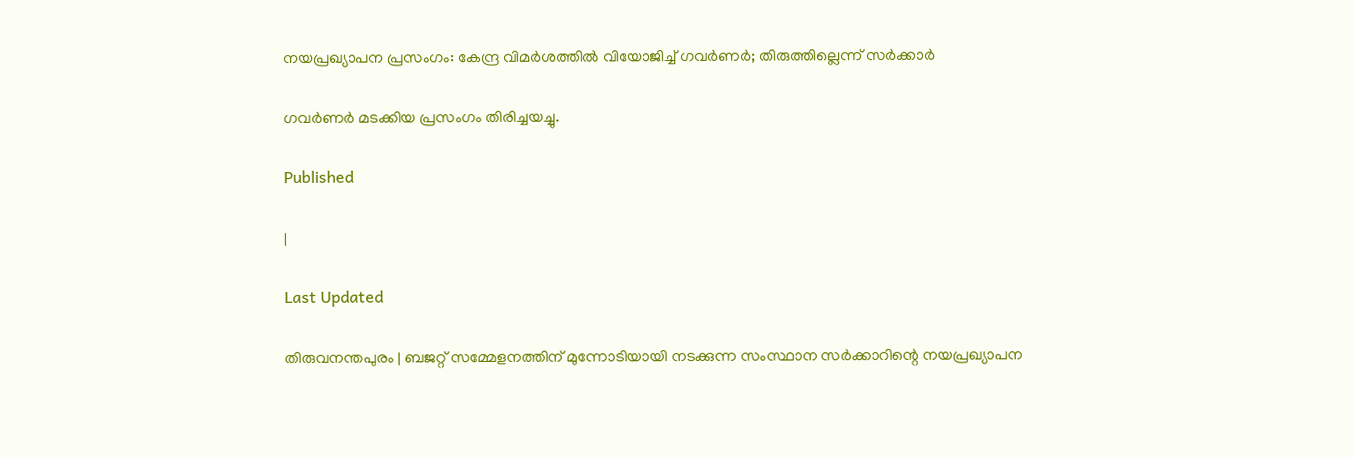നയപ്രഖ്യാപന പ്രസംഗം: കേന്ദ്ര വിമര്‍ശത്തില്‍ വിയോജിച്ച് ഗവര്‍ണര്‍; തിരുത്തില്ലെന്ന് സര്‍ക്കാര്‍

ഗവര്‍ണര്‍ മടക്കിയ പ്രസംഗം തിരിച്ചയച്ചു.

Published

|

Last Updated

തിരുവനന്തപുരം | ബജറ്റ് സമ്മേളനത്തിന് മുന്നോടിയായി നടക്കുന്ന സംസ്ഥാന സര്‍ക്കാറിന്റെ നയപ്രഖ്യാപന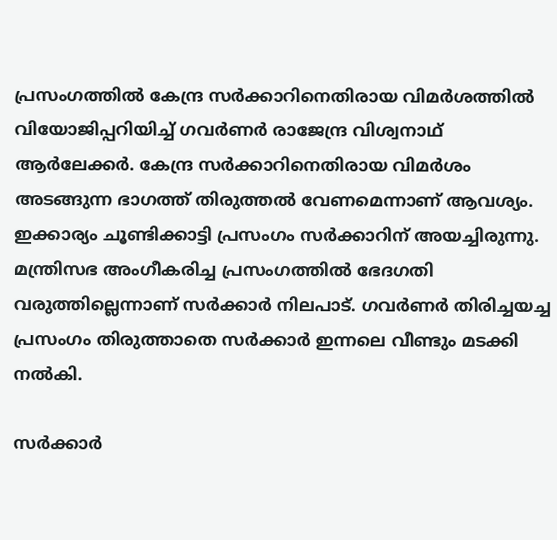പ്രസംഗത്തില്‍ കേന്ദ്ര സര്‍ക്കാറിനെതിരായ വിമര്‍ശത്തില്‍ വിയോജിപ്പറിയിച്ച് ഗവര്‍ണര്‍ രാജേന്ദ്ര വിശ്വനാഥ് ആര്‍ലേക്കര്‍. കേന്ദ്ര സര്‍ക്കാറിനെതിരായ വിമര്‍ശം അടങ്ങുന്ന ഭാഗത്ത് തിരുത്തല്‍ വേണമെന്നാണ് ആവശ്യം. ഇക്കാര്യം ചൂണ്ടിക്കാട്ടി പ്രസംഗം സര്‍ക്കാറിന് അയച്ചിരുന്നു. മന്ത്രിസഭ അംഗീകരിച്ച പ്രസംഗത്തില്‍ ഭേദഗതി വരുത്തില്ലെന്നാണ് സര്‍ക്കാര്‍ നിലപാട്. ഗവര്‍ണര്‍ തിരിച്ചയച്ച പ്രസംഗം തിരുത്താതെ സര്‍ക്കാര്‍ ഇന്നലെ വീണ്ടും മടക്കി നല്‍കി.

സര്‍ക്കാര്‍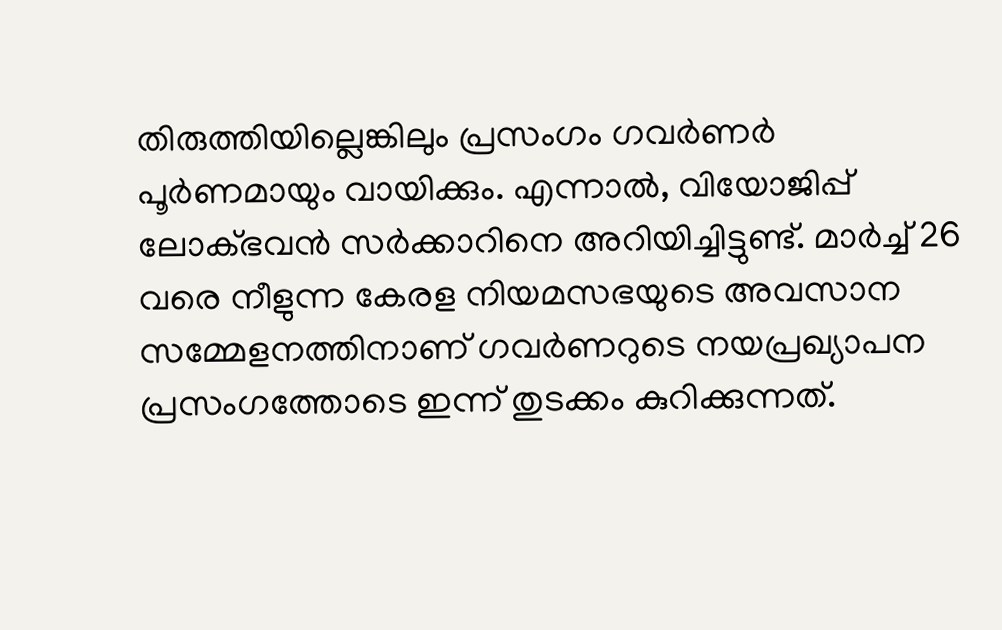തിരുത്തിയില്ലെങ്കിലും പ്രസംഗം ഗവര്‍ണര്‍ പൂര്‍ണമായും വായിക്കും. എന്നാല്‍, വിയോജിപ്പ് ലോക്ഭവന്‍ സര്‍ക്കാറിനെ അറിയിച്ചിട്ടുണ്ട്. മാര്‍ച്ച് 26 വരെ നീളുന്ന കേരള നിയമസഭയുടെ അവസാന സമ്മേളനത്തിനാണ് ഗവര്‍ണറുടെ നയപ്രഖ്യാപന പ്രസംഗത്തോടെ ഇന്ന് തുടക്കം കുറിക്കുന്നത്.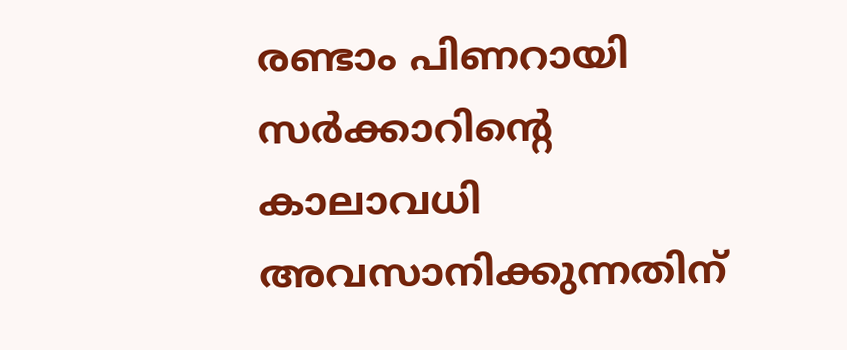രണ്ടാം പിണറായി സര്‍ക്കാറിന്റെ കാലാവധി അവസാനിക്കുന്നതിന്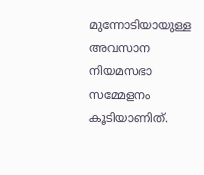മുന്നോടിയായുള്ള അവസാന നിയമസഭാ സമ്മേളനം കൂടിയാണിത്.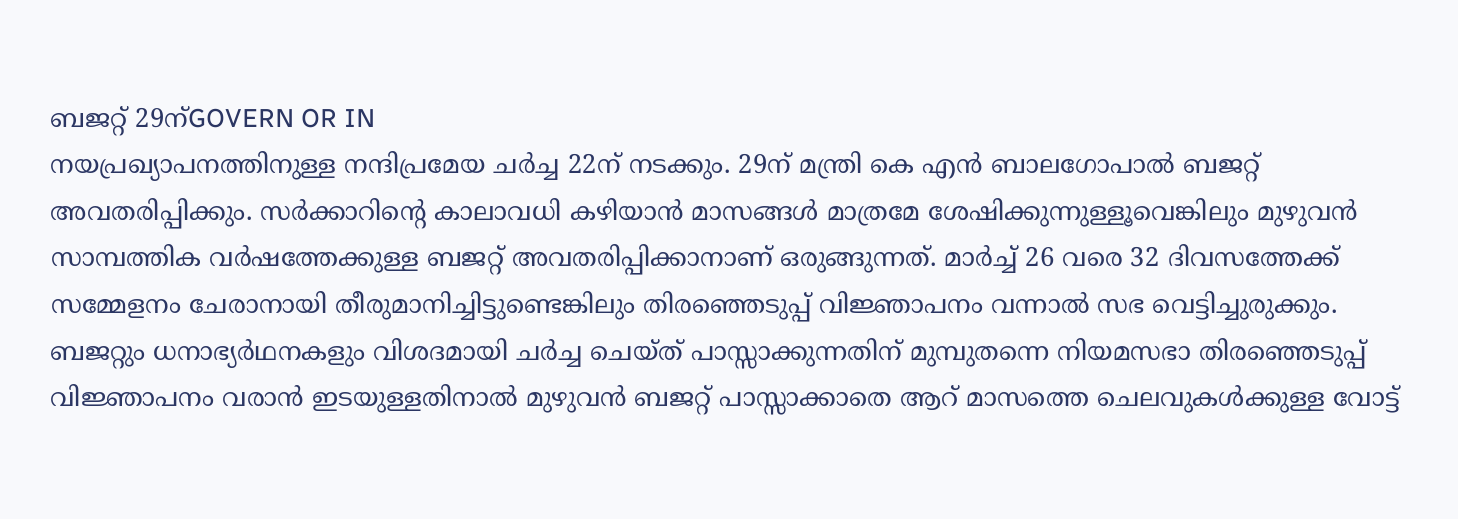ബജറ്റ് 29ന്GOVERN OR IN
നയപ്രഖ്യാപനത്തിനുള്ള നന്ദിപ്രമേയ ചര്‍ച്ച 22ന് നടക്കും. 29ന് മന്ത്രി കെ എന്‍ ബാലഗോപാല്‍ ബജറ്റ് അവതരിപ്പിക്കും. സര്‍ക്കാറിന്റെ കാലാവധി കഴിയാന്‍ മാസങ്ങള്‍ മാത്രമേ ശേഷിക്കുന്നുള്ളൂവെങ്കിലും മുഴുവന്‍ സാമ്പത്തിക വര്‍ഷത്തേക്കുള്ള ബജറ്റ് അവതരിപ്പിക്കാനാണ് ഒരുങ്ങുന്നത്. മാര്‍ച്ച് 26 വരെ 32 ദിവസത്തേക്ക് സമ്മേളനം ചേരാനായി തീരുമാനിച്ചിട്ടുണ്ടെങ്കിലും തിരഞ്ഞെടുപ്പ് വിജ്ഞാപനം വന്നാല്‍ സഭ വെട്ടിച്ചുരുക്കും. ബജറ്റും ധനാഭ്യര്‍ഥനകളും വിശദമായി ചര്‍ച്ച ചെയ്ത് പാസ്സാക്കുന്നതിന് മുമ്പുതന്നെ നിയമസഭാ തിരഞ്ഞെടുപ്പ് വിജ്ഞാപനം വരാന്‍ ഇടയുള്ളതിനാല്‍ മുഴുവന്‍ ബജറ്റ് പാസ്സാക്കാതെ ആറ് മാസത്തെ ചെലവുകള്‍ക്കുള്ള വോട്ട്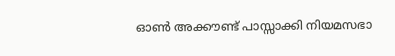ഓണ്‍ അക്കൗണ്ട് പാസ്സാക്കി നിയമസഭാ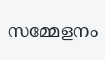സമ്മേളനം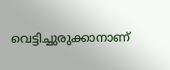വെട്ടിച്ചുരുക്കാനാണ്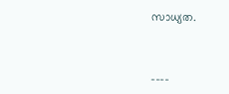സാധ്യത.



----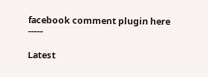facebook comment plugin here -----

Latest